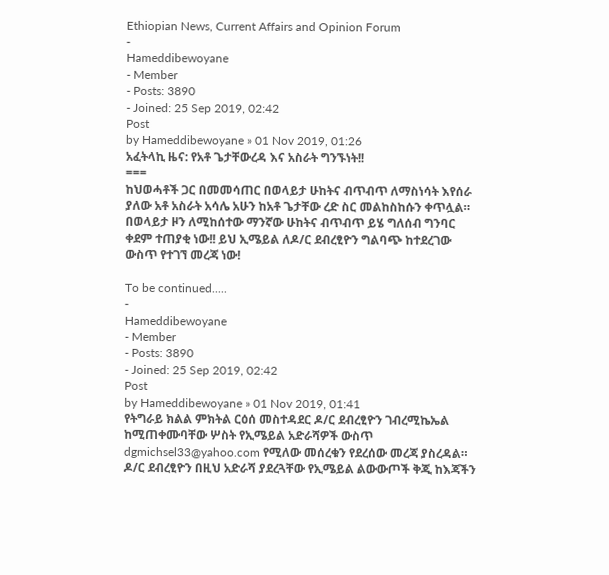Ethiopian News, Current Affairs and Opinion Forum
-
Hameddibewoyane
- Member
- Posts: 3890
- Joined: 25 Sep 2019, 02:42
Post
by Hameddibewoyane » 01 Nov 2019, 01:26
አፈትላኪ ዜና: የአቶ ጌታቸውረዳ እና አስራት ግንኙነት!!
===
ከህወሓቶች ጋር በመመሳጠር በወላይታ ሁከትና ብጥብጥ ለማስነሳት እየሰራ ያለው አቶ አስራት አሳሌ አሁን ከአቶ ጌታቸው ረድ ስር መልከስከሱን ቀጥሏል። በወላይታ ዞን ለሚከሰተው ማንኛው ሁከትና ብጥብጥ ይሄ ግለሰብ ግንባር ቀደም ተጠያቂ ነው!! ይህ ኢሜይል ለዶ/ር ደብረፂዮን ግልባጭ ከተደረገው ውስጥ የተገኘ መረጃ ነው!

To be continued.....
-
Hameddibewoyane
- Member
- Posts: 3890
- Joined: 25 Sep 2019, 02:42
Post
by Hameddibewoyane » 01 Nov 2019, 01:41
የትግራይ ክልል ምክትል ርዕሰ መስተዳደር ዶ/ር ደብረፂዮን ገብረሚኬኤል ከሚጠቀሙባቸው ሦስት የኢሜይል አድራሻዎች ውስጥ dgmichsel33@yahoo.com የሚለው መሰረቁን የደረሰው መረጃ ያስረዳል። ዶ/ር ደብረፂዮን በዚህ አድራሻ ያደረጓቸው የኢሜይል ልውውጦች ቅጂ ከእጃችን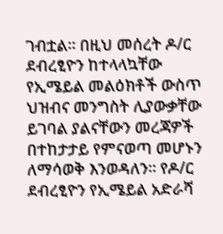ገብቷል። በዚህ መሰረት ዶ/ር ደብረፂዮን ከተላላኳቸው የኢሜይል መልዕክቶች ውስጥ ህዝብና መንግስት ሊያውቃቸው ይገባል ያልናቸውን መረጃዎች በተከታታይ የምናወጣ መሆኑን ለማሳወቅ እንወዳለን። የዶ/ር ደብረፂዮን የኢሜይል አድራሻ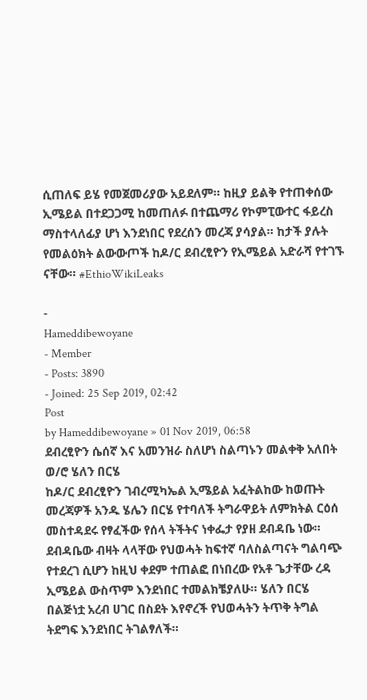ሲጠለፍ ይሄ የመጀመሪያው አይደለም። ከዚያ ይልቅ የተጠቀሰው ኢሜይል በተደጋጋሚ ከመጠለፉ በተጨማሪ የኮምፒውተር ፋይረስ ማስተላለፊያ ሆነ እንደነበር የደረሰን መረጃ ያሳያል። ከታች ያሉት የመልዕክት ልውውጦች ከዶ/ር ደብረፂዮን የኢሜይል አድራሻ የተገኙ ናቸው። #EthioWikiLeaks

-
Hameddibewoyane
- Member
- Posts: 3890
- Joined: 25 Sep 2019, 02:42
Post
by Hameddibewoyane » 01 Nov 2019, 06:58
ደብረፂዮን ሴሰኛ እና አመንዝራ ስለሆነ ስልጣኑን መልቀቅ አለበት ወ/ሮ ሄለን በርሄ
ከዶ/ር ደብረፂዮን ገብረሚካኤል ኢሜይል አፈትልከው ከወጡት መረጃዎች አንዱ ሄሌን በርሄ የተባለች ትግራዋይት ለምክትል ርዕሰ መስተዳደሩ የፃፈችው የሰላ ትችትና ነቀፌታ የያዘ ደብዳቤ ነው። ደብዳቤው ብዛት ላላቸው የህወሓት ከፍተኛ ባለስልጣናት ግልባጭ የተደረገ ሲሆን ከዚህ ቀደም ተጠልፎ በነበረው የአቶ ጌታቸው ረዳ ኢሜይል ውስጥም እንደነበር ተመልክቼያለሁ። ሄለን በርሄ በልጅነቷ አረብ ሀገር በስደት እየኖረች የህወሓትን ትጥቅ ትግል ትደግፍ እንደነበር ትገልፃለች።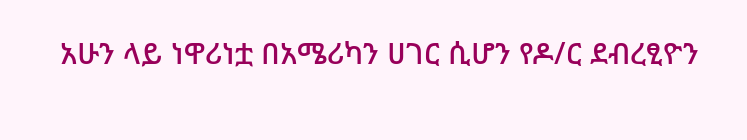አሁን ላይ ነዋሪነቷ በአሜሪካን ሀገር ሲሆን የዶ/ር ደብረፂዮን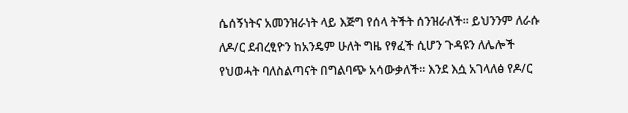ሴሰኝነትና አመንዝራነት ላይ እጅግ የሰላ ትችት ሰንዝራለች። ይህንንም ለራሱ ለዶ/ር ደብረፂዮን ከአንዴም ሁለት ግዜ የፃፈች ሲሆን ጉዳዩን ለሌሎች የህወሓት ባለስልጣናት በግልባጭ አሳውቃለች። እንደ እሷ አገላለፅ የዶ/ር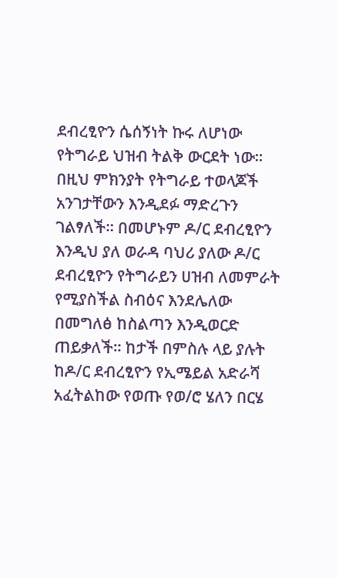ደብረፂዮን ሴሰኝነት ኩሩ ለሆነው የትግራይ ህዝብ ትልቅ ውርደት ነው። በዚህ ምክንያት የትግራይ ተወላጆች አንገታቸውን እንዲደፉ ማድረጉን ገልፃለች። በመሆኑም ዶ/ር ደብረፂዮን እንዲህ ያለ ወራዳ ባህሪ ያለው ዶ/ር ደብረፂዮን የትግራይን ሀዝብ ለመምራት የሚያስችል ስብዕና እንደሌለው በመግለፅ ከስልጣን እንዲወርድ ጠይቃለች። ከታች በምስሉ ላይ ያሉት ከዶ/ር ደብረፂዮን የኢሜይል አድራሻ አፈትልከው የወጡ የወ/ሮ ሄለን በርሄ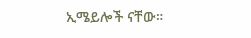ኢሜይሎች ናቸው።